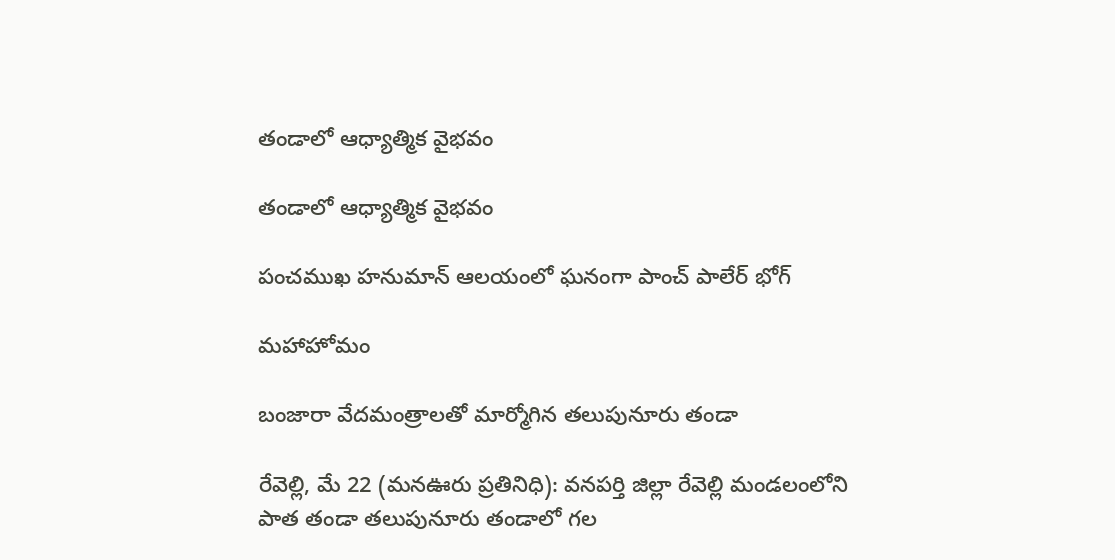తండాలో ఆధ్యాత్మిక వైభవం

తండాలో ఆధ్యాత్మిక వైభవం

పంచముఖ హనుమాన్ ఆలయంలో ఘనంగా పాంచ్ పాలేర్ భోగ్

మహాహోమం

బంజారా వేదమంత్రాలతో మార్మోగిన తలుపునూరు తండా

రేవెల్లి, మే 22 (మనఊరు ప్రతినిధి): వనపర్తి జిల్లా రేవెల్లి మండలంలోని పాత తండా తలుపునూరు తండాలో గల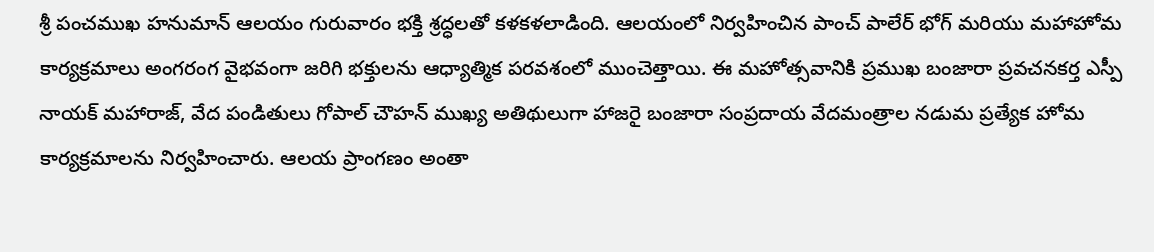శ్రీ పంచముఖ హనుమాన్ ఆలయం గురువారం భక్తి శ్రద్ధలతో కళకళలాడింది. ఆలయంలో నిర్వహించిన పాంచ్ పాలేర్ భోగ్ మరియు మహాహోమ కార్యక్రమాలు అంగరంగ వైభవంగా జరిగి భక్తులను ఆధ్యాత్మిక పరవశంలో ముంచెత్తాయి. ఈ మహోత్సవానికి ప్రముఖ బంజారా ప్రవచనకర్త ఎస్పీ నాయక్ మహారాజ్, వేద పండితులు గోపాల్ చౌహన్ ముఖ్య అతిథులుగా హాజరై బంజారా సంప్రదాయ వేదమంత్రాల నడుమ ప్రత్యేక హోమ కార్యక్రమాలను నిర్వహించారు. ఆలయ ప్రాంగణం అంతా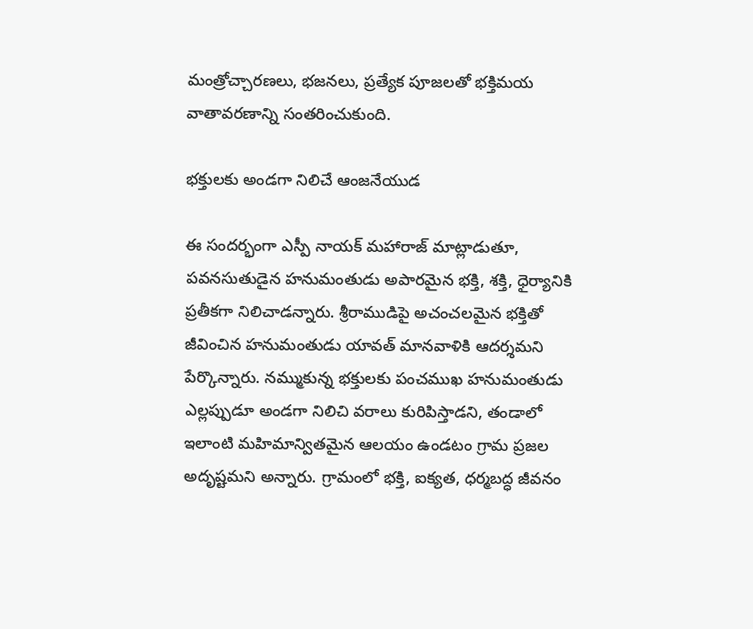మంత్రోచ్చారణలు, భజనలు, ప్రత్యేక పూజలతో భక్తిమయ వాతావరణాన్ని సంతరించుకుంది.

భక్తులకు అండగా నిలిచే ఆంజనేయుడ

ఈ సందర్భంగా ఎస్పీ నాయక్ మహారాజ్ మాట్లాడుతూ, పవనసుతుడైన హనుమంతుడు అపారమైన భక్తి, శక్తి, ధైర్యానికి ప్రతీకగా నిలిచాడన్నారు. శ్రీరాముడిపై అచంచలమైన భక్తితో జీవించిన హనుమంతుడు యావత్ మానవాళికి ఆదర్శమని పేర్కొన్నారు. నమ్ముకున్న భక్తులకు పంచముఖ హనుమంతుడు ఎల్లప్పుడూ అండగా నిలిచి వరాలు కురిపిస్తాడని, తండాలో ఇలాంటి మహిమాన్వితమైన ఆలయం ఉండటం గ్రామ ప్రజల అదృష్టమని అన్నారు. గ్రామంలో భక్తి, ఐక్యత, ధర్మబద్ధ జీవనం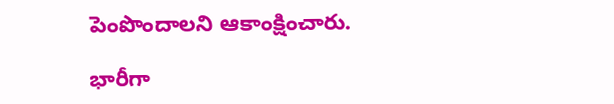పెంపొందాలని ఆకాంక్షించారు.

భారీగా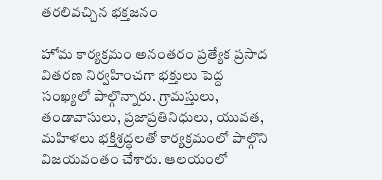తరలివచ్చిన భక్తజనం

హోమ కార్యక్రమం అనంతరం ప్రత్యేక ప్రసాద వితరణ నిర్వహించగా భక్తులు పెద్ద సంఖ్యలో పాల్గొన్నారు. గ్రామస్తులు, తండావాసులు, ప్రజాప్రతినిధులు, యువత, మహిళలు భక్తిశ్రద్ధలతో కార్యక్రమంలో పాల్గొని విజయవంతం చేశారు. ఆలయంలో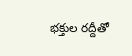భక్తుల రద్దీతో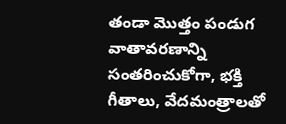తండా మొత్తం పండుగ వాతావరణాన్ని సంతరించుకోగా, భక్తి గీతాలు, వేదమంత్రాలతో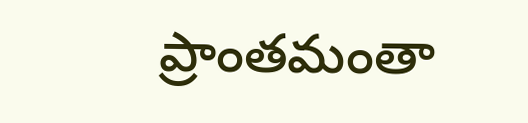ప్రాంతమంతా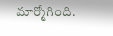మార్మోగింది.